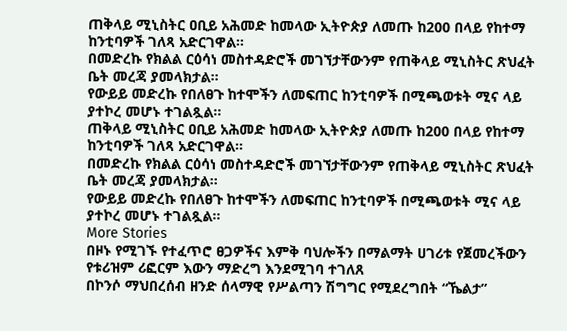ጠቅላይ ሚኒስትር ዐቢይ አሕመድ ከመላው ኢትዮጵያ ለመጡ ከ200 በላይ የከተማ ከንቲባዎች ገለጻ አድርገዋል።
በመድረኩ የክልል ርዕሳነ መስተዳድሮች መገኘታቸውንም የጠቅላይ ሚኒስትር ጽህፈት ቤት መረጃ ያመላክታል፡፡
የውይይ መድረኩ የበለፀጉ ከተሞችን ለመፍጠር ከንቲባዎች በሚጫወቱት ሚና ላይ ያተኮረ መሆኑ ተገልጿል፡፡
ጠቅላይ ሚኒስትር ዐቢይ አሕመድ ከመላው ኢትዮጵያ ለመጡ ከ200 በላይ የከተማ ከንቲባዎች ገለጻ አድርገዋል።
በመድረኩ የክልል ርዕሳነ መስተዳድሮች መገኘታቸውንም የጠቅላይ ሚኒስትር ጽህፈት ቤት መረጃ ያመላክታል፡፡
የውይይ መድረኩ የበለፀጉ ከተሞችን ለመፍጠር ከንቲባዎች በሚጫወቱት ሚና ላይ ያተኮረ መሆኑ ተገልጿል፡፡
More Stories
በዞኑ የሚገኙ የተፈጥሮ ፀጋዎችና እምቅ ባህሎችን በማልማት ሀገሪቱ የጀመረችውን የቱሪዝም ሪፎርም እውን ማድረግ እንደሚገባ ተገለጸ
በኮንሶ ማህበረሰብ ዘንድ ሰላማዊ የሥልጣን ሽግግር የሚደረግበት “ኼልታ”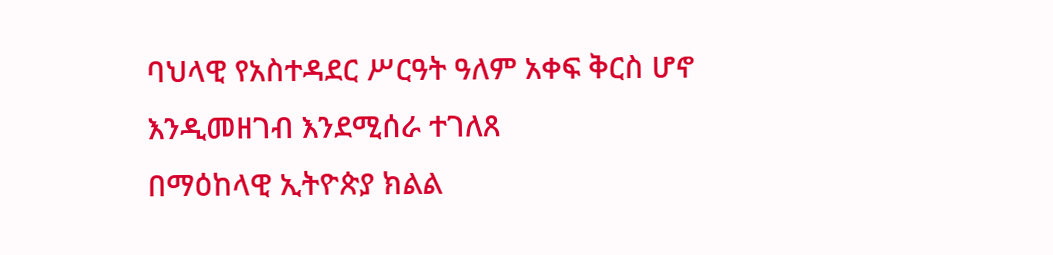ባህላዊ የአስተዳደር ሥርዓት ዓለም አቀፍ ቅርስ ሆኖ እንዲመዘገብ እንደሚሰራ ተገለጸ
በማዕከላዊ ኢትዮጵያ ክልል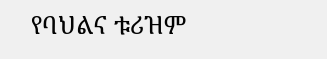የባህልና ቱሪዝም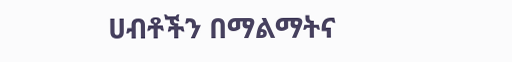ሀብቶችን በማልማትና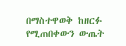በማስተዋወቅ ከዘርፉ የሚጠበቀውን ውጤት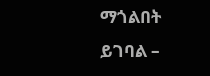ማጎልበት ይገባል –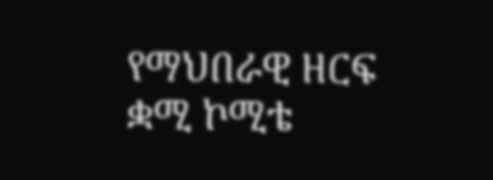የማህበራዊ ዘርፍ ቋሚ ኮሚቴ